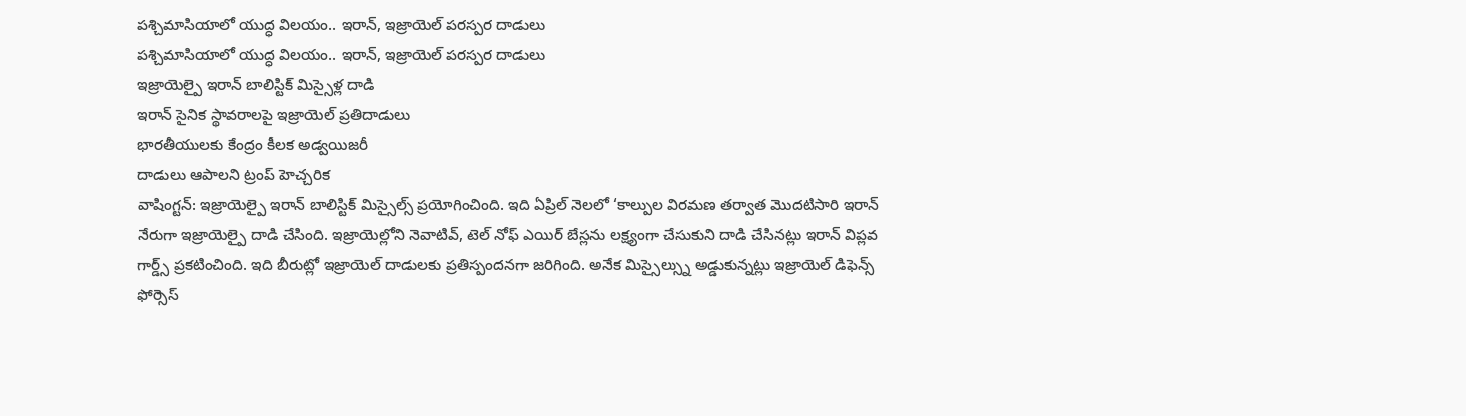పశ్చిమాసియాలో యుద్ధ విలయం.. ఇరాన్, ఇజ్రాయెల్ పరస్పర దాడులు
పశ్చిమాసియాలో యుద్ధ విలయం.. ఇరాన్, ఇజ్రాయెల్ పరస్పర దాడులు
ఇజ్రాయెల్పై ఇరాన్ బాలిస్టిక్ మిస్సైళ్ల దాడి
ఇరాన్ సైనిక స్థావరాలపై ఇజ్రాయెల్ ప్రతిదాడులు
భారతీయులకు కేంద్రం కీలక అడ్వయిజరీ
దాడులు ఆపాలని ట్రంప్ హెచ్చరిక
వాషింగ్టన్: ఇజ్రాయెల్పై ఇరాన్ బాలిస్టిక్ మిస్సైల్స్ ప్రయోగించింది. ఇది ఏప్రిల్ నెలలో ‘కాల్పుల విరమణ తర్వాత మొదటిసారి ఇరాన్ నేరుగా ఇజ్రాయెల్పై దాడి చేసింది. ఇజ్రాయెల్లోని నెవాటివ్, టెల్ నోఫ్ ఎయిర్ బేస్లను లక్ష్యంగా చేసుకుని దాడి చేసినట్లు ఇరాన్ విప్లవ గార్డ్స్ ప్రకటించింది. ఇది బీరుట్లో ఇజ్రాయెల్ దాడులకు ప్రతిస్పందనగా జరిగింది. అనేక మిస్సైల్స్ను అడ్డుకున్నట్లు ఇజ్రాయెల్ డిఫెన్స్ ఫోర్సెస్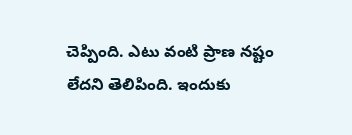చెప్పింది. ఎటు వంటి ప్రాణ నష్టం లేదని తెలిపింది. ఇందుకు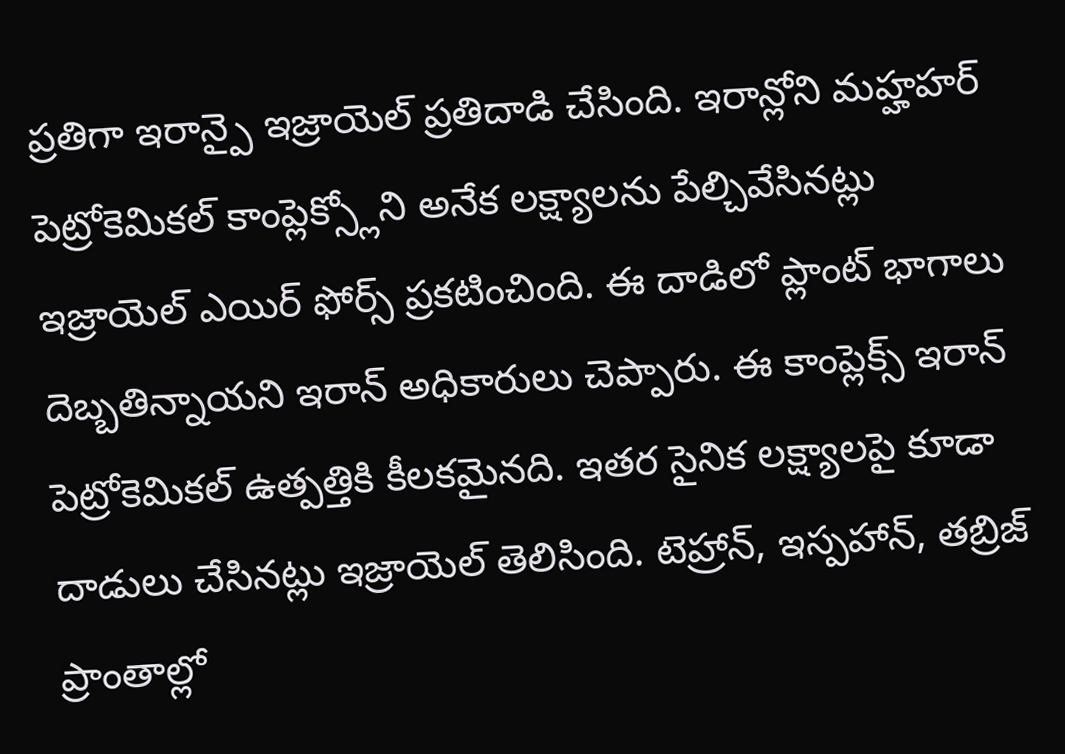ప్రతిగా ఇరాన్పై ఇజ్రాయెల్ ప్రతిదాడి చేసింది. ఇరాన్లోని మహ్హహర్ పెట్రోకెమికల్ కాంప్లెక్స్లోని అనేక లక్ష్యాలను పేల్చివేసినట్లు ఇజ్రాయెల్ ఎయిర్ ఫోర్స్ ప్రకటించింది. ఈ దాడిలో ప్లాంట్ భాగాలు దెబ్బతిన్నాయని ఇరాన్ అధికారులు చెప్పారు. ఈ కాంప్లెక్స్ ఇరాన్ పెట్రోకెమికల్ ఉత్పత్తికి కీలకమైనది. ఇతర సైనిక లక్ష్యాలపై కూడా దాడులు చేసినట్లు ఇజ్రాయెల్ తెలిసింది. టెహ్రాన్, ఇస్పహాన్, తబ్రిజ్ ప్రాంతాల్లో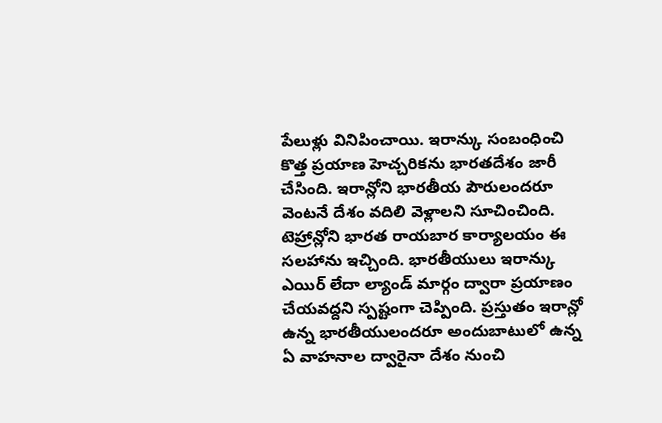పేలుళ్లు వినిపించాయి. ఇరాన్కు సంబంధించి కొత్త ప్రయాణ హెచ్చరికను భారతదేశం జారీ చేసింది. ఇరాన్లోని భారతీయ పౌరులందరూ వెంటనే దేశం వదిలి వెళ్లాలని సూచించింది. టెహ్రాన్లోని భారత రాయబార కార్యాలయం ఈ సలహాను ఇచ్చింది. భారతీయులు ఇరాన్కు ఎయిర్ లేదా ల్యాండ్ మార్గం ద్వారా ప్రయాణం చేయవద్దని స్పష్టంగా చెప్పింది. ప్రస్తుతం ఇరాన్లో ఉన్న భారతీయులందరూ అందుబాటులో ఉన్న ఏ వాహనాల ద్వారైనా దేశం నుంచి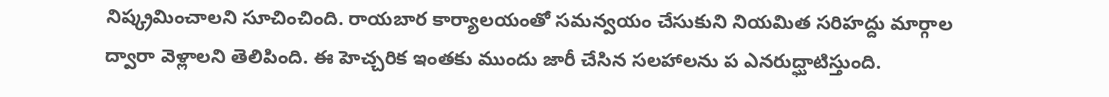నిష్క్రమించాలని సూచించింది. రాయబార కార్యాలయంతో సమన్వయం చేసుకుని నియమిత సరిహద్దు మార్గాల ద్వారా వెళ్లాలని తెలిపింది. ఈ హెచ్చరిక ఇంతకు ముందు జారీ చేసిన సలహాలను ప ఎనరుద్ఘాటిస్తుంది.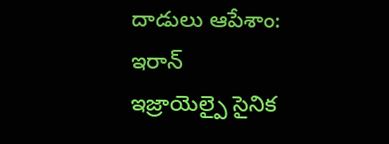దాడులు ఆపేశాం: ఇరాన్
ఇజ్రాయెల్పై సైనిక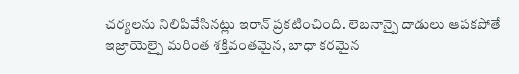చర్యలను నిలిపివేసినట్లు ఇరాన్ ప్రకటించింది. లెబనాన్పై దాడులు ఆపకపోతే ఇజ్రాయెల్పై మరింత శక్తివంతమైన, బాధా కరమైన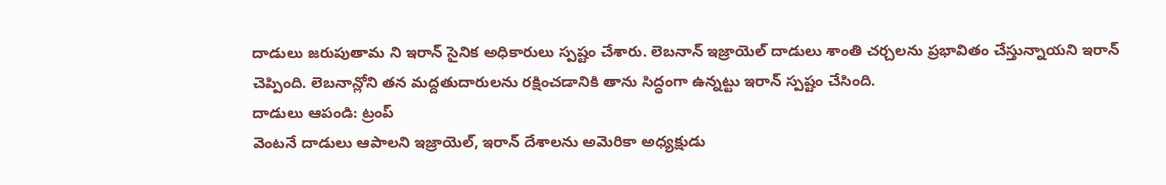దాడులు జరుపుతామ ని ఇరాన్ సైనిక అధికారులు స్పష్టం చేశారు. లెబనాన్ ఇజ్రాయెల్ దాడులు శాంతి చర్చలను ప్రభావితం చేస్తున్నాయని ఇరాన్ చెప్పింది. లెబనాన్లోని తన మద్దతుదారులను రక్షించడానికి తాను సిద్ధంగా ఉన్నట్టు ఇరాన్ స్పష్టం చేసింది.
దాడులు ఆపండి: ట్రంప్
వెంటనే దాడులు ఆపాలని ఇజ్రాయెల్, ఇరాన్ దేశాలను అమెరికా అధ్యక్షుడు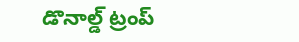డొనాల్డ్ ట్రంప్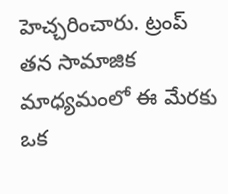హెచ్చరించారు. ట్రంప్ తన సామాజిక మాధ్యమంలో ఈ మేరకు ఒక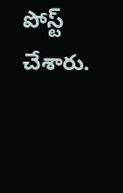పోస్ట్ చేశారు.